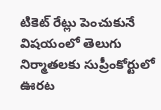టికెట్ రేట్లు పెంచుకునే విషయంలో తెలుగు నిర్మాతలకు సుప్రీంకోర్టులో ఊరట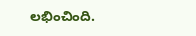లభించింది.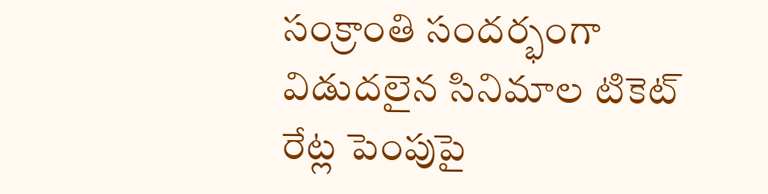సంక్రాంతి సందర్భంగా విడుదలైన సినిమాల టికెట్ రేట్ల పెంపుపై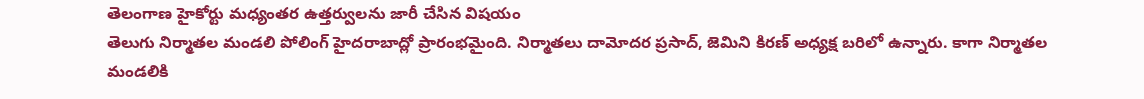తెలంగాణ హైకోర్టు మధ్యంతర ఉత్తర్వులను జారీ చేసిన విషయం
తెలుగు నిర్మాతల మండలి పోలింగ్ హైదరాబాద్లో ప్రారంభమైంది. నిర్మాతలు దామోదర ప్రసాద్, జెమిని కిరణ్ అధ్యక్ష బరిలో ఉన్నారు. కాగా నిర్మాతల మండలికి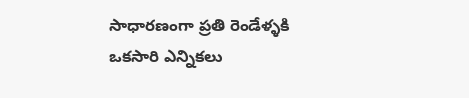సాధారణంగా ప్రతి రెండేళ్ళకి ఒకసారి ఎన్నికలు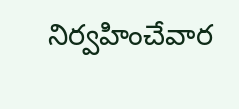నిర్వహించేవార